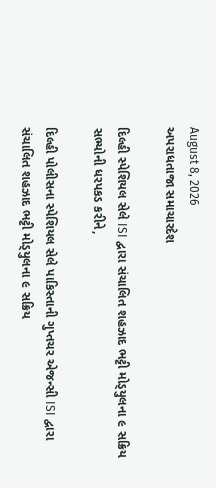August 8, 2026
અપરાધતાજા સમાચારદેશ

દિલ્હી સ્‍પેશિયલ સેલે ISI દ્વારા સંચાલિત શહઝાદ ભટ્ટી મોડ્‍યુલના ૯ સક્રિય સભ્‍યોની ધરપકડ કરીને,

દિલ્‍હી પોલીસના સ્‍પેશિયલ સેલે પાકિસ્‍તાની ગુપ્તચર એજન્‍સી ISI દ્વારા સંચાલિત શહઝાદ ભટ્ટી મોડ્‍યુલના ૯ સક્રિય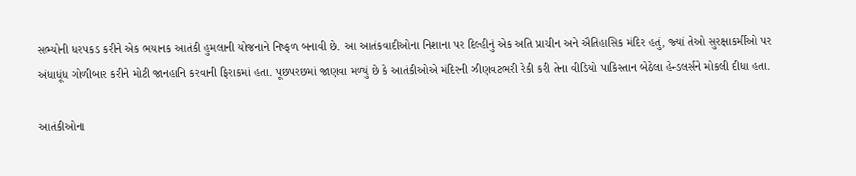સભ્‍યોની ધરપકડ કરીને એક ભયાનક આતંકી હુમલાની યોજનાને નિષ્‍ફળ બનાવી છે. આ આતંકવાદીઓના નિશાના પર દિલ્‍હીનું એક અતિ પ્રાચીન અને ઐતિહાસિક મંદિર હતું, જ્‍યાં તેઓ સુરક્ષાકર્મીઓ પર અંધાધૂંધ ગોળીબાર કરીને મોટી જાનહાનિ કરવાની ફિરાકમાં હતા. પૂછપરછમાં જાણવા મળ્‍યું છે કે આતંકીઓએ મંદિરની ઝીણવટભરી રેકી કરી તેના વીડિયો પાકિસ્‍તાન બેઠેલા હેન્‍ડલર્સને મોકલી દીધા હતા.

આતંકીઓના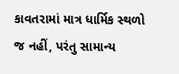કાવતરામાં માત્ર ધાર્મિક સ્‍થળો જ નહીં, પરંતુ સામાન્‍ય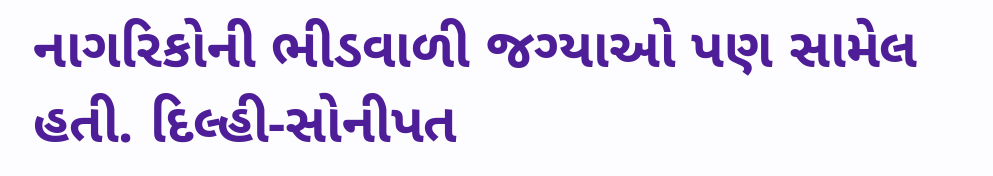નાગરિકોની ભીડવાળી જગ્‍યાઓ પણ સામેલ હતી. દિલ્‍હી-સોનીપત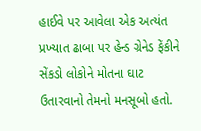હાઈવે પર આવેલા એક અત્‍યંત પ્રખ્‍યાત ઢાબા પર હેન્‍ડ ગ્રેનેડ ફેંકીને સેંકડો લોકોને મોતના ઘાટ ઉતારવાનો તેમનો મનસૂબો હતો.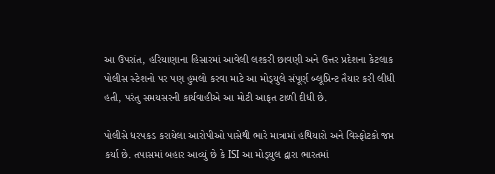આ ઉપરાંત, હરિયાણાના હિસારમાં આવેલી લશ્‍કરી છાવણી અને ઉત્તર પ્રદેશના કેટલાક પોલીસ સ્‍ટેશનો પર પણ હુમલો કરવા માટે આ મોડ્‍યુલે સંપૂર્ણ બ્‍લૂપ્રિન્‍ટ તૈયાર કરી લીધી હતી, પરંતુ સમયસરની કાર્યવાહીએ આ મોટી આફત ટાળી દીધી છે.

પોલીસે ધરપકડ કરાયેલા આરોપીઓ પાસેથી ભારે માત્રામાં હથિયારો અને વિસ્‍ફોટકો જપ્ત કર્યા છે. તપાસમાં બહાર આવ્‍યું છે કે ISI આ મોડ્‍યુલ દ્વારા ભારતમાં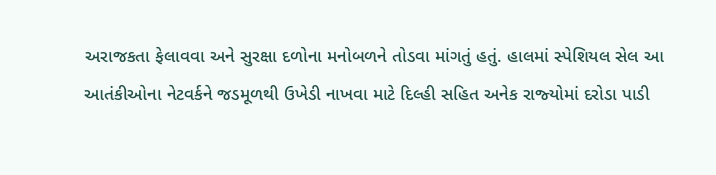અરાજકતા ફેલાવવા અને સુરક્ષા દળોના મનોબળને તોડવા માંગતું હતું. હાલમાં સ્‍પેશિયલ સેલ આ આતંકીઓના નેટવર્કને જડમૂળથી ઉખેડી નાખવા માટે દિલ્‍હી સહિત અનેક રાજ્‍યોમાં દરોડા પાડી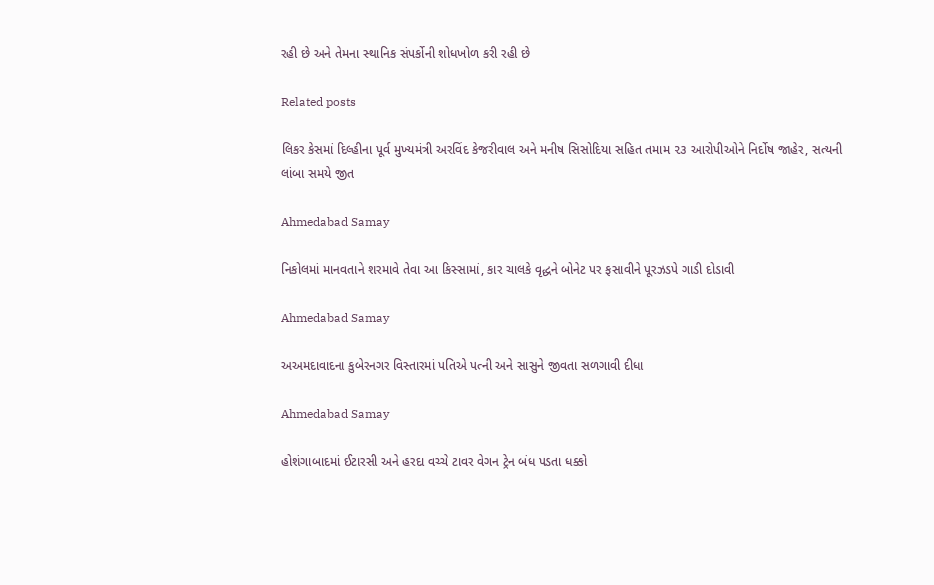રહી છે અને તેમના સ્‍થાનિક સંપર્કોની શોધખોળ કરી રહી છે

Related posts

લિકર કેસમાં દિલ્‍હીના પૂર્વ મુખ્‍યમંત્રી અરવિંદ કેજરીવાલ અને મનીષ સિસોદિયા સહિત તમામ ૨૩ આરોપીઓને નિર્દોષ જાહેર, સત્યની લાંબા સમયે જીત

Ahmedabad Samay

નિકોલમાં માનવતાને શરમાવે તેવા આ કિસ્સામાં, કાર ચાલકે વૃદ્ધને બોનેટ પર ફસાવીને પૂરઝડપે ગાડી દોડાવી

Ahmedabad Samay

અઅમદાવાદના કુબેરનગર વિસ્તારમાં પતિએ પત્ની અને સાસુને જીવતા સળગાવી દીધા

Ahmedabad Samay

હોશંગાબાદમાં ઈટારસી અને હરદા વચ્ચે ટાવર વેગન ટ્રેન બંધ પડતા ધક્કો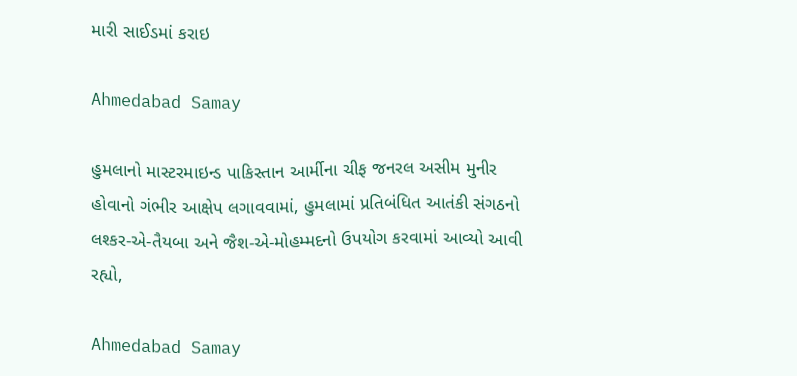મારી સાઈડમાં કરાઇ

Ahmedabad Samay

હુમલાનો માસ્ટરમાઇન્ડ પાકિસ્તાન આર્મીના ચીફ જનરલ અસીમ મુનીર હોવાનો ગંભીર આક્ષેપ લગાવવામાં, હુમલામાં પ્રતિબંધિત આતંકી સંગઠનો લશ્કર-એ-તૈયબા અને જૈશ-એ-મોહમ્મદનો ઉપયોગ કરવામાં આવ્યો આવી રહ્યો,

Ahmedabad Samay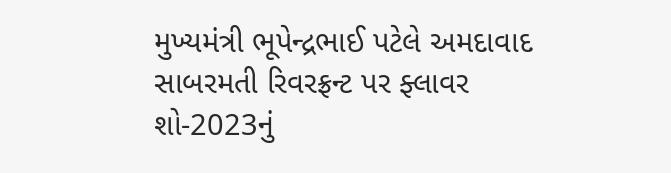મુખ્યમંત્રી ભૂપેન્દ્રભાઈ પટેલે અમદાવાદ સાબરમતી રિવરફ્રન્ટ પર ફ્લાવર શો-2023નું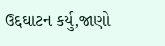ઉદ્દઘાટન કર્યુ,જાણો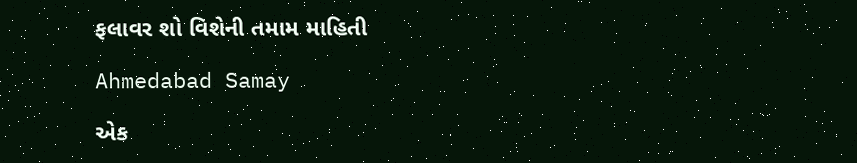ફલાવર શો વિશેની તમામ માહિતી

Ahmedabad Samay

એક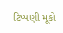ટિપ્પણી મૂકો